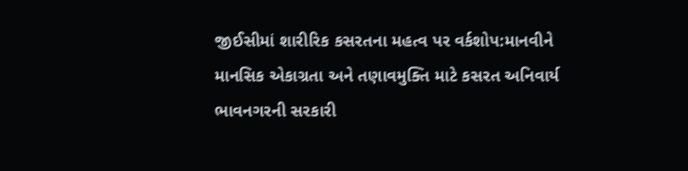જીઈસીમાં શારીરિક કસરતના મહત્વ પર વર્કશોપ:માનવીને માનસિક એકાગ્રતા અને તણાવમુક્તિ માટે કસરત અનિવાર્ય
ભાવનગરની સરકારી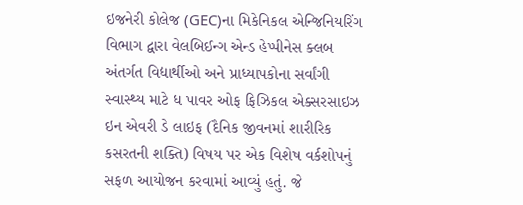ઇજનેરી કોલેજ (GEC)ના મિકેનિકલ એન્જિનિયરિંગ વિભાગ દ્વારા વેલબિઈન્ગ એન્ડ હેપ્પીનેસ ક્લબ અંતર્ગત વિદ્યાર્થીઓ અને પ્રાધ્યાપકોના સર્વાંગી સ્વાસ્થ્ય માટે ધ પાવર ઓફ ફિઝિકલ એક્સરસાઇઝ ઇન એવરી ડે લાઇફ (દૈનિક જીવનમાં શારીરિક કસરતની શક્તિ) વિષય પર એક વિશેષ વર્કશોપનું સફળ આયોજન કરવામાં આવ્યું હતું. જે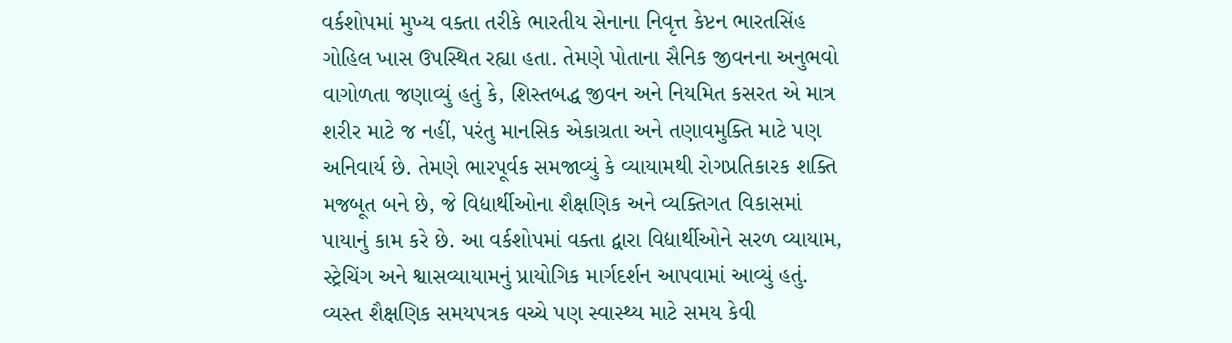વર્કશોપમાં મુખ્ય વક્તા તરીકે ભારતીય સેનાના નિવૃત્ત કેપ્ટન ભારતસિંહ ગોહિલ ખાસ ઉપસ્થિત રહ્યા હતા. તેમણે પોતાના સૈનિક જીવનના અનુભવો વાગોળતા જણાવ્યું હતું કે, શિસ્તબદ્ધ જીવન અને નિયમિત કસરત એ માત્ર શરીર માટે જ નહીં, પરંતુ માનસિક એકાગ્રતા અને તણાવમુક્તિ માટે પણ અનિવાર્ય છે. તેમણે ભારપૂર્વક સમજાવ્યું કે વ્યાયામથી રોગપ્રતિકારક શક્તિ મજબૂત બને છે, જે વિદ્યાર્થીઓના શૈક્ષણિક અને વ્યક્તિગત વિકાસમાં પાયાનું કામ કરે છે. આ વર્કશોપમાં વક્તા દ્વારા વિદ્યાર્થીઓને સરળ વ્યાયામ, સ્ટ્રેચિંગ અને શ્વાસવ્યાયામનું પ્રાયોગિક માર્ગદર્શન આપવામાં આવ્યું હતું. વ્યસ્ત શૈક્ષણિક સમયપત્રક વચ્ચે પણ સ્વાસ્થ્ય માટે સમય કેવી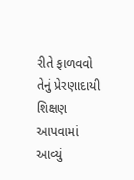રીતે ફાળવવો તેનું પ્રેરણાદાયી શિક્ષણ આપવામાં આવ્યું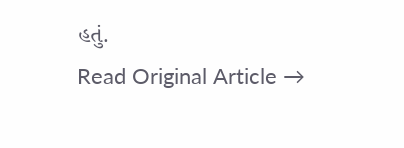હતું.
Read Original Article →